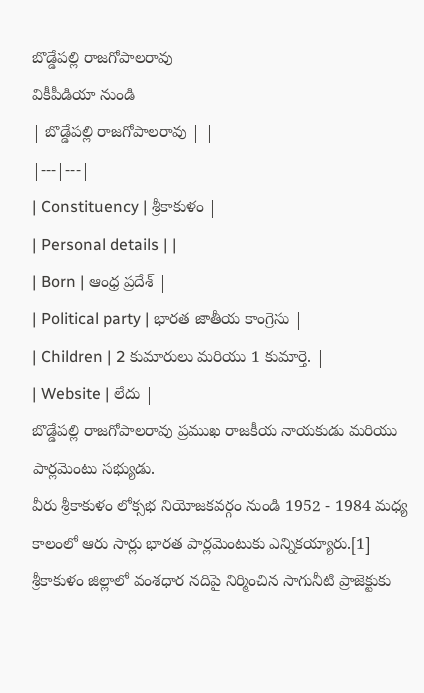బొడ్డేపల్లి రాజగోపాలరావు
వికీపీడియా నుండి
| బొడ్డేపల్లి రాజగోపాలరావు | |
|---|---|
| Constituency | శ్రీకాకుళం |
| Personal details | |
| Born | ఆంధ్ర ప్రదేశ్ |
| Political party | భారత జాతీయ కాంగ్రెసు |
| Children | 2 కుమారులు మరియు 1 కుమార్తె. |
| Website | లేదు |
బొడ్డేపల్లి రాజగోపాలరావు ప్రముఖ రాజకీయ నాయకుడు మరియు పార్లమెంటు సభ్యుడు.
వీరు శ్రీకాకుళం లోక్సభ నియోజకవర్గం నుండి 1952 - 1984 మధ్య కాలంలో ఆరు సార్లు భారత పార్లమెంటుకు ఎన్నికయ్యారు.[1]
శ్రీకాకుళం జిల్లాలో వంశధార నదిపై నిర్మించిన సాగునీటి ప్రాజెక్టుకు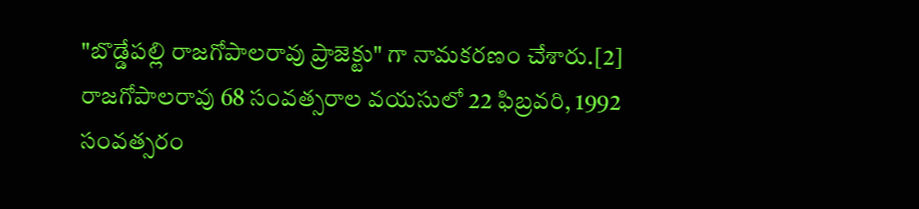"బొడ్డేపల్లి రాజగోపాలరావు ప్రాజెక్టు" గా నామకరణం చేశారు.[2]
రాజగోపాలరావు 68 సంవత్సరాల వయసులో 22 ఫిబ్రవరి, 1992 సంవత్సరం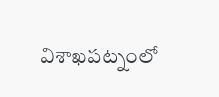విశాఖపట్నంలో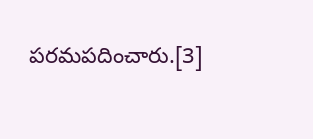పరమపదించారు.[3]